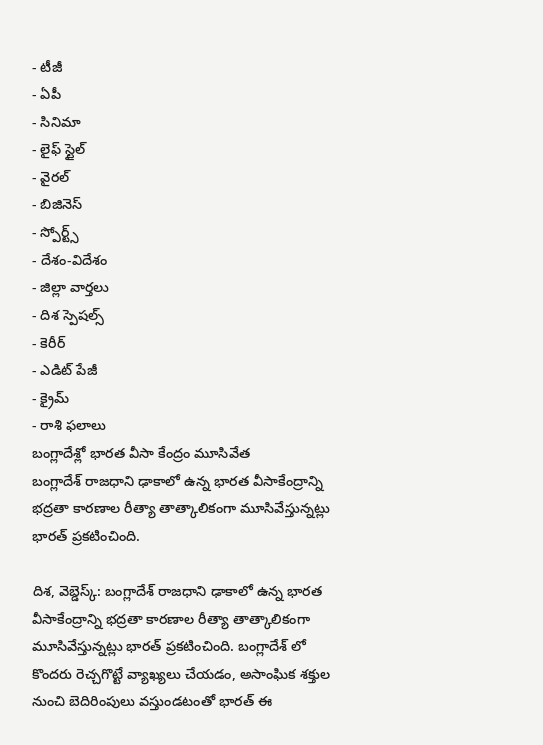- టీజీ
- ఏపీ
- సినిమా
- లైఫ్ స్టైల్
- వైరల్
- బిజినెస్
- స్పోర్ట్స్
- దేశం-విదేశం
- జిల్లా వార్తలు
- దిశ స్పెషల్స్
- కెరీర్
- ఎడిట్ పేజీ
- క్రైమ్
- రాశి ఫలాలు
బంగ్లాదేశ్లో భారత వీసా కేంద్రం మూసివేత
బంగ్లాదేశ్ రాజధాని ఢాకాలో ఉన్న భారత వీసాకేంద్రాన్ని భద్రతా కారణాల రీత్యా తాత్కాలికంగా మూసివేస్తున్నట్లు భారత్ ప్రకటించింది.

దిశ, వెబ్డెస్క్: బంగ్లాదేశ్ రాజధాని ఢాకాలో ఉన్న భారత వీసాకేంద్రాన్ని భద్రతా కారణాల రీత్యా తాత్కాలికంగా మూసివేస్తున్నట్లు భారత్ ప్రకటించింది. బంగ్లాదేశ్ లో కొందరు రెచ్చగొట్టే వ్యాఖ్యలు చేయడం, అసాంఘిక శక్తుల నుంచి బెదిరింపులు వస్తుండటంతో భారత్ ఈ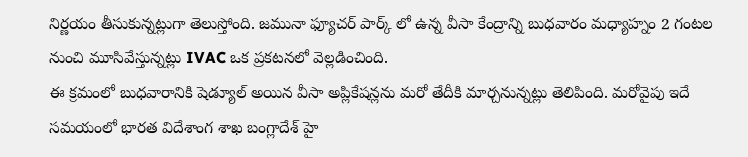నిర్ణయం తీసుకున్నట్లుగా తెలుస్తోంది. జమునా ఫ్యూచర్ పార్క్ లో ఉన్న వీసా కేంద్రాన్ని బుధవారం మధ్యాహ్నం 2 గంటల నుంచి మూసివేస్తున్నట్లు IVAC ఒక ప్రకటనలో వెల్లడించింది.
ఈ క్రమంలో బుధవారానికి షెడ్యూల్ అయిన వీసా అప్లికేషన్లను మరో తేదీకి మార్చనున్నట్లు తెలిపింది. మరోవైపు ఇదే సమయంలో భారత విదేశాంగ శాఖ బంగ్లాదేశ్ హై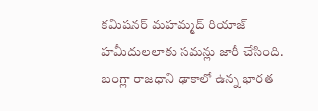కమిషనర్ మహమ్మద్ రియాజ్ హమీదులలాకు సమన్లు జారీ చేసింది. బంగ్లా రాజధాని ఢాకాలో ఉన్న భారత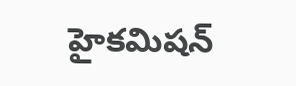హైకమిషన్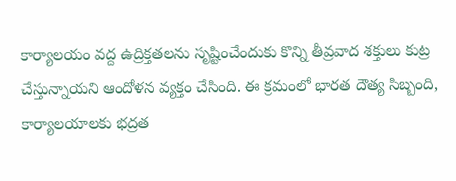కార్యాలయం వద్ద ఉద్రిక్తతలను సృష్టించేందుకు కొన్ని తీవ్రవాద శక్తులు కుట్ర చేస్తున్నాయని ఆందోళన వ్యక్తం చేసింది. ఈ క్రమంలో భారత దౌత్య సిబ్బంది, కార్యాలయాలకు భద్రత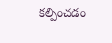కల్పించడం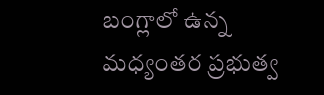బంగ్లాలో ఉన్న మధ్యంతర ప్రభుత్వ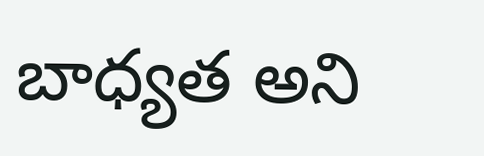బాధ్యత అని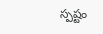స్పష్టం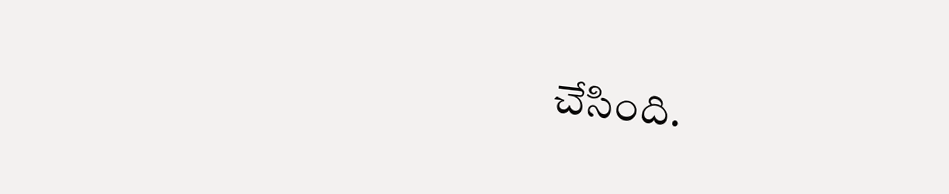చేసింది.